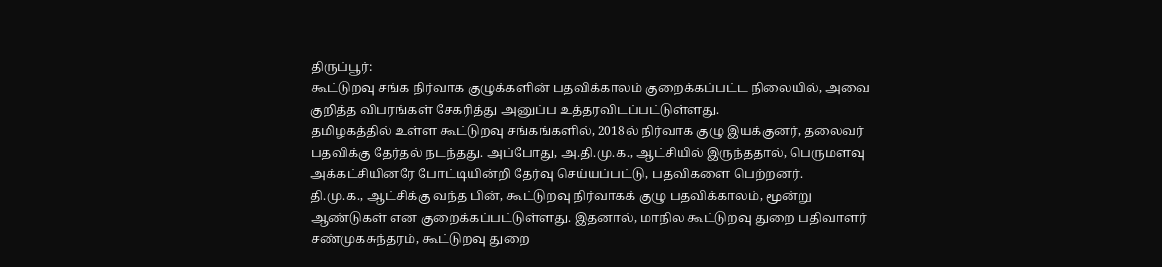திருப்பூர்:
கூட்டுறவு சங்க நிர்வாக குழுக்களின் பதவிக்காலம் குறைக்கப்பட்ட நிலையில், அவை குறித்த விபரங்கள் சேகரித்து அனுப்ப உத்தரவிடப்பட்டுள்ளது.
தமிழகத்தில் உள்ள கூட்டுறவு சங்கங்களில், 2018ல் நிர்வாக குழு இயக்குனர், தலைவர் பதவிக்கு தேர்தல் நடந்தது. அப்போது, அ.தி.மு.க., ஆட்சியில் இருந்ததால், பெருமளவு அக்கட்சியினரே போட்டியின்றி தேர்வு செய்யப்பட்டு, பதவிகளை பெற்றனர்.
தி.மு.க., ஆட்சிக்கு வந்த பின், கூட்டுறவு நிர்வாகக் குழு பதவிக்காலம், மூன்று ஆண்டுகள் என குறைக்கப்பட்டுள்ளது. இதனால், மாநில கூட்டுறவு துறை பதிவாளர் சண்முகசுந்தரம், கூட்டுறவு துறை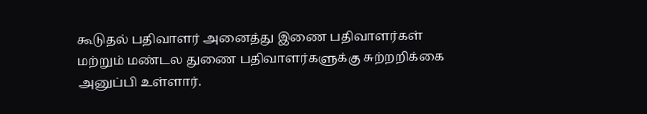கூடுதல் பதிவாளர் அனைத்து இணை பதிவாளர்கள் மற்றும் மண்டல துணை பதிவாளர்களுக்கு சுற்றறிக்கை அனுப்பி உள்ளார்.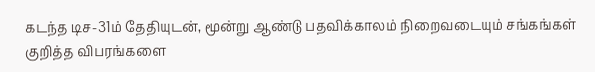கடந்த டிச-31ம் தேதியுடன், மூன்று ஆண்டு பதவிக்காலம் நிறைவடையும் சங்கங்கள் குறித்த விபரங்களை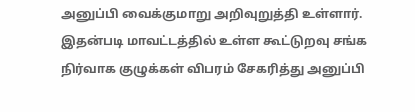அனுப்பி வைக்குமாறு அறிவுறுத்தி உள்ளார். இதன்படி மாவட்டத்தில் உள்ள கூட்டுறவு சங்க நிர்வாக குழுக்கள் விபரம் சேகரித்து அனுப்பி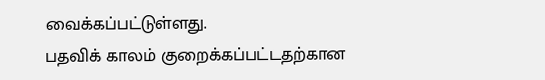வைக்கப்பட்டுள்ளது.
பதவிக் காலம் குறைக்கப்பட்டதற்கான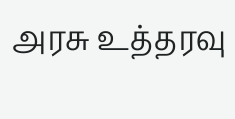அரசு உத்தரவு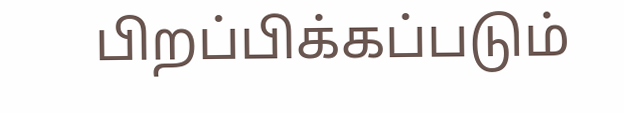பிறப்பிக்கப்படும்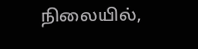நிலையில்,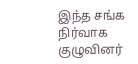இந்த சங்க நிர்வாக குழுவினர்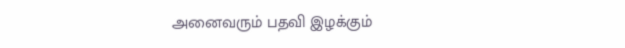அனைவரும் பதவி இழக்கும்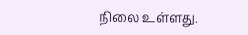நிலை உள்ளது.